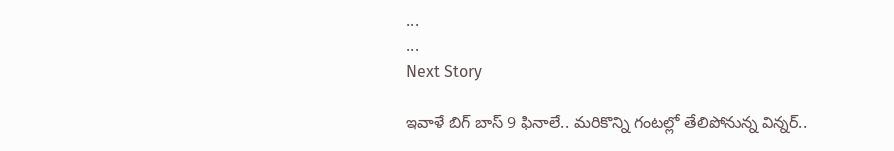...
...
Next Story

ఇవాళే బిగ్ బాస్ 9 ఫినాలే.. మరికొన్ని గంటల్లో తేలిపోనున్న విన్నర్..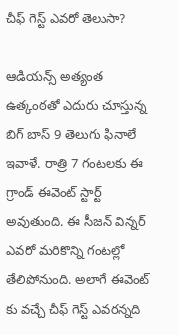చీఫ్ గెస్ట్ ఎవరో తెలుసా?

ఆడియన్స్ అత్యంత ఉత్కంఠతో ఎదురు చూస్తున్న బిగ్ బాస్ 9 తెలుగు ఫినాలే ఇవాళే. రాత్రి 7 గంటలకు ఈ గ్రాండ్ ఈవెంట్ స్టార్ట్ అవుతుంది. ఈ సీజన్ విన్నర్ ఎవరో మరికొన్ని గంటల్లో తేలిపోనుంది. అలాగే ఈవెంట్ కు వచ్చే చీఫ్ గెస్ట్ ఎవరన్నది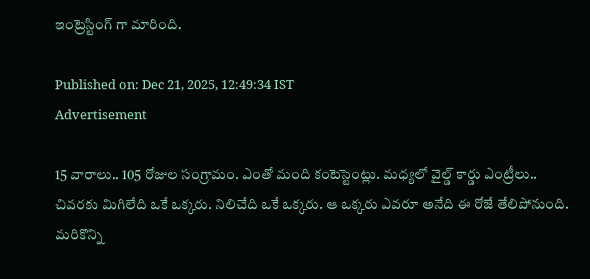ఇంట్రెస్టింగ్ గా మారింది.

Published on: Dec 21, 2025, 12:49:34 IST
Advertisement

15 వారాలు.. 105 రోజుల సంగ్రామం. ఎంతో మంది కంటెస్టెంట్లు. మధ్యలో వైల్డ్ కార్డు ఎంట్రీలు.. చివరకు మిగిలేది ఒకే ఒక్కరు. నిలిచేది ఒకే ఒక్కరు. ఆ ఒక్కరు ఎవరూ అనేది ఈ రోజే తేలిపోనుంది. మరికొన్ని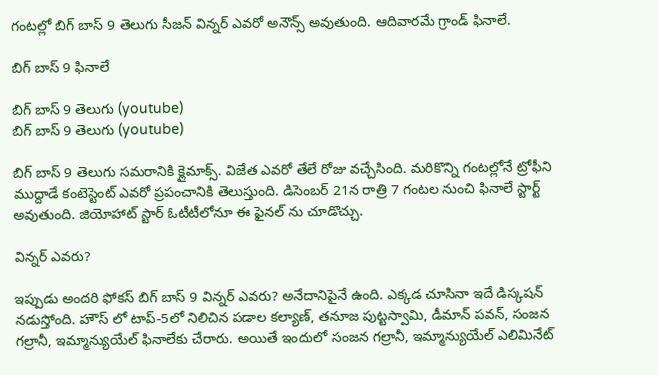గంటల్లో బిగ్ బాస్ 9 తెలుగు సీజన్ విన్నర్ ఎవరో అనౌన్స్ అవుతుంది. ఆదివారమే గ్రాండ్ ఫినాలే.

బిగ్ బాస్ 9 ఫినాలే

బిగ్ బాస్ 9 తెలుగు (youtube)
బిగ్ బాస్ 9 తెలుగు (youtube)

బిగ్ బాస్ 9 తెలుగు సమరానికి క్లైమాక్స్. విజేత ఎవరో తేలే రోజు వచ్చేసింది. మరికొన్ని గంటల్లోనే ట్రోఫీని ముద్దాడే కంటెస్టెంట్ ఎవరో ప్రపంచానికి తెలుస్తుంది. డిసెంబర్ 21న రాత్రి 7 గంటల నుంచి ఫినాలే స్టార్ట్ అవుతుంది. జియోహాట్ స్టార్ ఓటీటీలోనూ ఈ ఫైనల్ ను చూడొచ్చు.

విన్నర్ ఎవరు?

ఇప్పుడు అందరి ఫోకస్ బిగ్ బాస్ 9 విన్నర్ ఎవరు? అనేదానిపైనే ఉంది. ఎక్కడ చూసినా ఇదే డిస్కషన్ నడుస్తోంది. హౌస్ లో టాప్-5లో నిలిచిన పడాల కల్యాణ్, తనూజ పుట్టస్వామి, డీమాన్ పవన్, సంజన గల్రానీ, ఇమ్మాన్యుయేల్ ఫినాలేకు చేరారు. అయితే ఇందులో సంజన గల్రానీ, ఇమ్మాన్యుయేల్ ఎలిమినేట్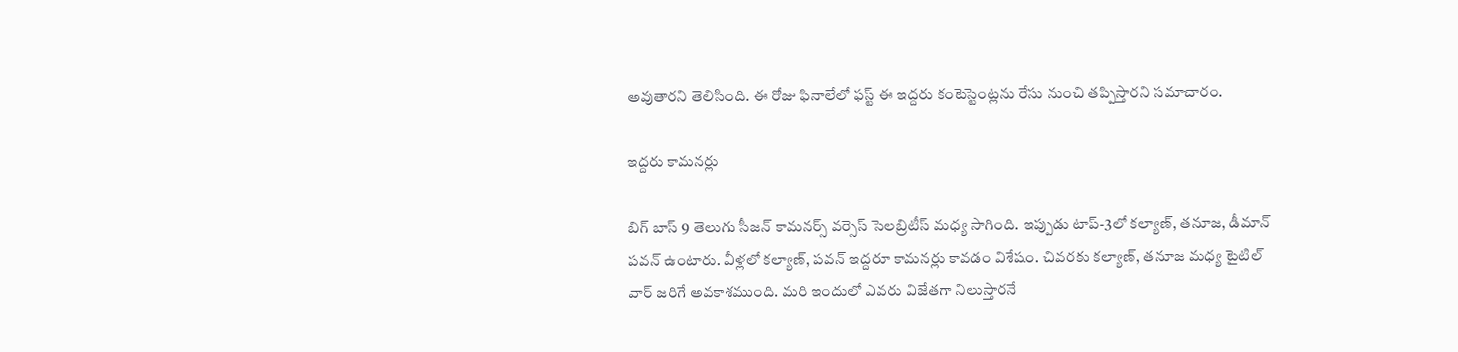అవుతారని తెలిసింది. ఈ రోజు ఫినాలేలో ఫస్ట్ ఈ ఇద్దరు కంటెస్టెంట్లను రేసు నుంచి తప్పిస్తారని సమాచారం.

ఇద్దరు కామనర్లు

బిగ్ బాస్ 9 తెలుగు సీజన్ కామనర్స్ వర్సెస్ సెలబ్రిటీస్ మధ్య సాగింది. ఇప్పుడు టాప్-3లో కల్యాణ్, తనూజ, డీమాన్ పవన్ ఉంటారు. వీళ్లలో కల్యాణ్, పవన్ ఇద్దరూ కామనర్లు కావడం విశేషం. చివరకు కల్యాణ్, తనూజ మధ్య టైటిల్ వార్ జరిగే అవకాశముంది. మరి ఇందులో ఎవరు విజేతగా నిలుస్తారనే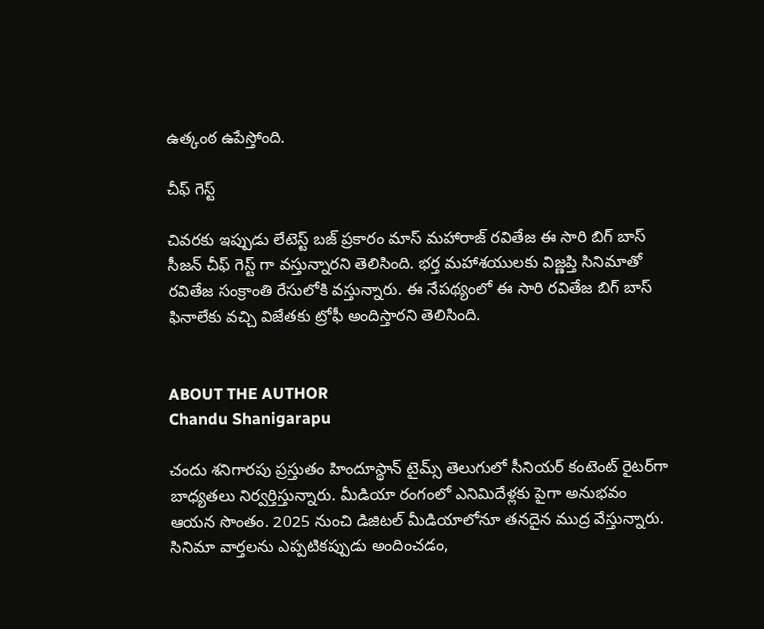ఉత్కంఠ ఉపేస్తోంది.

చీఫ్ గెస్ట్

చివరకు ఇప్పుడు లేటెస్ట్ బజ్ ప్రకారం మాస్ మహారాజ్ రవితేజ ఈ సారి బిగ్ బాస్ సీజన్ చీఫ్ గెస్ట్ గా వస్తున్నారని తెలిసింది. భర్త మహాశయులకు విజ్ణప్తి సినిమాతో రవితేజ సంక్రాంతి రేసులోకి వస్తున్నారు. ఈ నేపథ్యంలో ఈ సారి రవితేజ బిగ్ బాస్ ఫినాలేకు వచ్చి విజేతకు ట్రోఫీ అందిస్తారని తెలిసింది.


ABOUT THE AUTHOR
Chandu Shanigarapu

చందు శనిగారపు ప్రస్తుతం హిందూస్థాన్ టైమ్స్ తెలుగులో సీనియర్ కంటెంట్ రైట‌ర్‌గా బాధ్యతలు నిర్వర్తిస్తున్నారు. మీడియా రంగంలో ఎనిమిదేళ్లకు పైగా అనుభవం ఆయన సొంతం. 2025 నుంచి డిజిటల్ మీడియాలోనూ తనదైన ముద్ర వేస్తున్నారు. సినిమా వార్తలను ఎప్పటికప్పుడు అందించడం,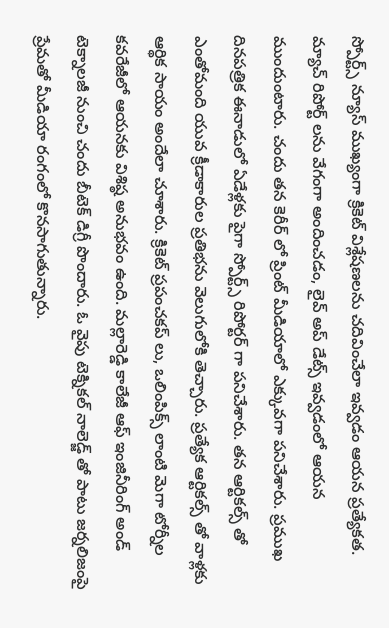స్పోర్ట్స్ న్యూస్ ముఖ్యంగా క్రికెట్ విశ్లేషణలను చదివించేలా ఇవ్వడం ఆయన ప్రత్యేకత. మ్యాచ్ రిపోర్ట్ లను వేగంగా అందించడం, లైవ్ అప్ డేట్స్ ఇవ్వడంలో ఆయన ముందుంటారు. చందు తన కెరీర్ లో ప్రింట్ మీడియాలో ఎక్కువగా పనిచేశారు. ప్రముఖ దినపత్రిక ఈనాడులో ఏడేళ్లకు పైగా స్పోర్ట్స్ రిపోర్టర్ గా పనిచేశారు. తన ఆర్టికల్స్ తో ఎంతోమంది యువ క్రీడాకారుల ప్రతిభను వెలుగులోకి తెచ్చారు. ప్రత్యేక ఆర్టికల్స్ తో వాళ్లకు ఆర్థిక సాయం అందేలా చూశారు. క్రికెట్ ప్రపంచకప్ లు, ఒలింపిక్స్ లాంటి మెగా టోర్నీల కవరేజీలో ఆయనకు విశిష్ఠ అనుభవం ఉంది. మల్లారెడ్డి కాలేజీ ఆఫ్ ఇంజినీరింగ్ అండ్ టెక్నాలజీ నుంచి చందు బీటెక్ డిగ్రీ పొందారు. ఓ వైపు టెక్నికల్ నాలెడ్జ్ తో పాటు జర్నలిజంపై ప్రేమతో మీడియా రంగంలో కొనసాగుతున్నారు.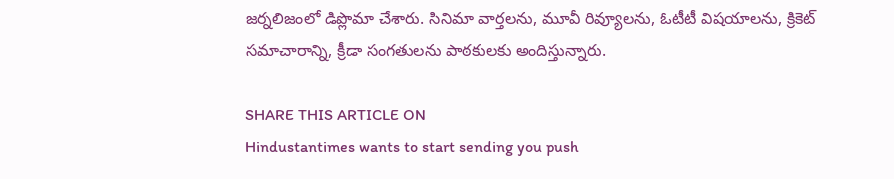జర్నలిజంలో డిప్లొమా చేశారు. సినిమా వార్తలను, మూవీ రివ్యూలను, ఓటీటీ విషయాలను, క్రికెట్ సమాచారాన్ని, క్రీడా సంగతులను పాఠకులకు అందిస్తున్నారు.

SHARE THIS ARTICLE ON
Hindustantimes wants to start sending you push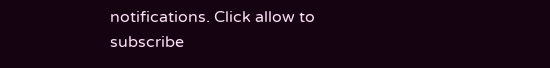notifications. Click allow to subscribe